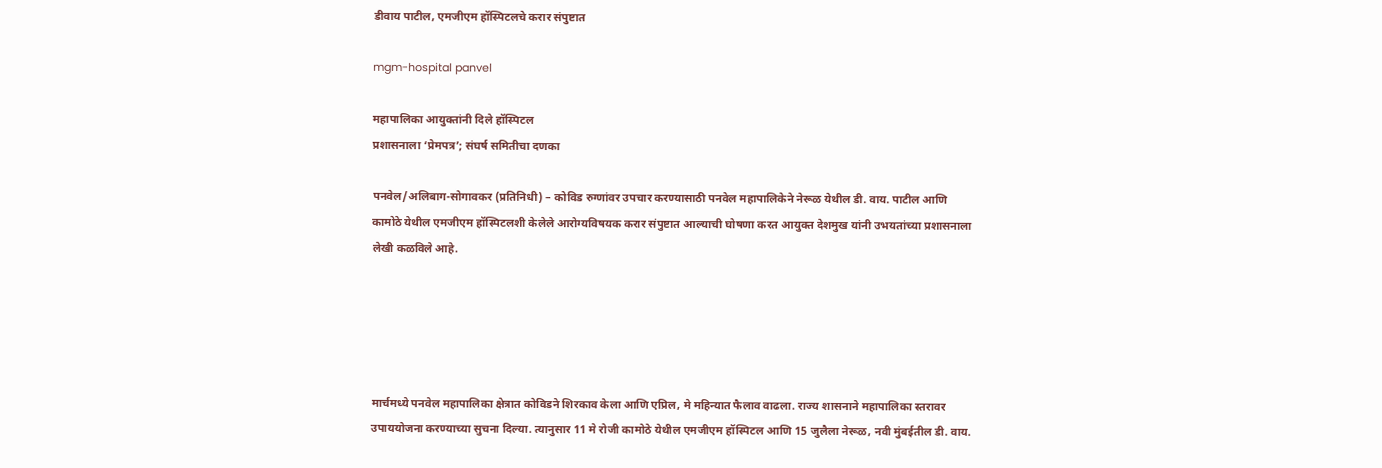डीवाय पाटील, एमजीएम हॉस्पिटलचे करार संपुष्टात

mgm-hospital panvel

महापालिका आयुक्तांनी दिले हॉस्पिटल
प्रशासनाला ‘प्रेमपत्र’; संघर्ष समितीचा दणका

पनवेल/अलिबाग-सोगावकर (प्रतिनिधी) – कोविड रुग्णांवर उपचार करण्यासाठी पनवेल महापालिकेने नेरूळ येथील डी. वाय. पाटील आणि कामोठे येथील एमजीएम हॉस्पिटलशी केलेले आरोग्यविषयक करार संपुष्टात आल्याची घोषणा करत आयुक्त देशमुख यांनी उभयतांच्या प्रशासनाला लेखी कळविले आहे.





मार्चमध्ये पनवेल महापालिका क्षेत्रात कोविडने शिरकाव केला आणि एप्रिल, मे महिन्यात फैलाव वाढला. राज्य शासनाने महापालिका स्तरावर उपाययोजना करण्याच्या सुचना दिल्या. त्यानुसार 11 मे रोजी कामोठे येथील एमजीएम हॉस्पिटल आणि 15 जुलैला नेरूळ, नवी मुंबईतील डी. वाय.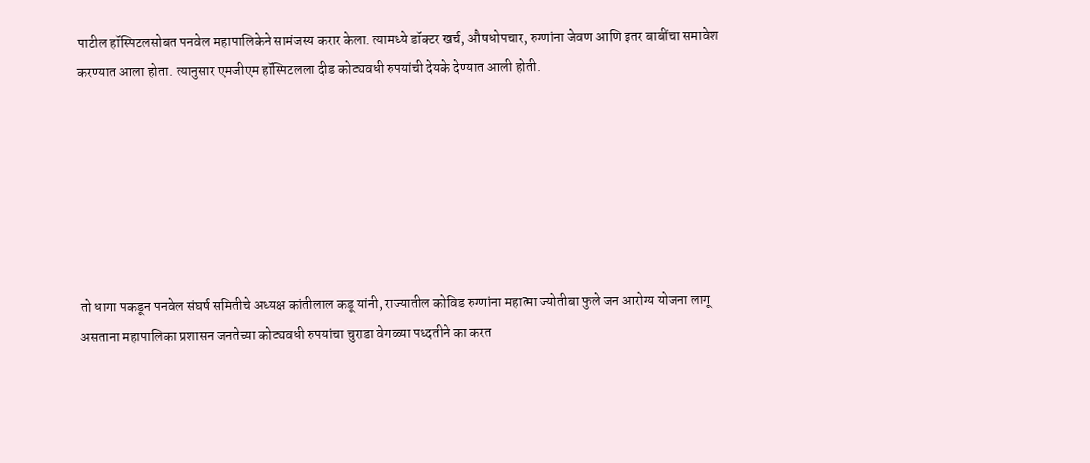पाटील हॉस्पिटलसोबत पनवेल महापालिकेने सामंजस्य करार केला. त्यामध्ये डॉक्टर खर्च, औषधोपचार, रुग्णांना जेवण आणि इतर बाबींचा समावेश करण्यात आला होता. त्यानुसार एमजीएम हॉस्पिटलला दीड कोट्यवधी रुपयांची देयके देण्यात आली होती.







तो धागा पकडून पनवेल संघर्ष समितीचे अध्यक्ष कांतीलाल कडू यांनी, राज्यातील कोविड रुग्णांना महात्मा ज्योतीबा फुले जन आरोग्य योजना लागू असताना महापालिका प्रशासन जनतेच्या कोट्यवधी रुपयांचा चुराडा वेगळ्या पध्दतीने का करत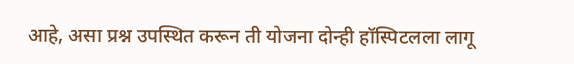आहे, असा प्रश्न उपस्थित करून ती योजना दोन्ही हॉस्पिटलला लागू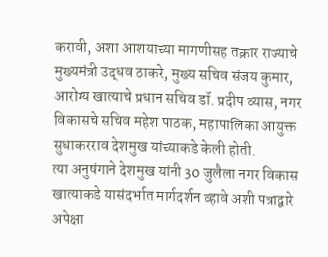करावी, अशा आशयाच्या मागणीसह तक्रार राज्याचे मुख्यमंत्री उद्धव ठाकरे, मुख्य सचिव संजय कुमार, आरोग्य खात्याचे प्रधान सचिव डॉ. प्रदीप व्यास, नगर विकासचे सचिव महेश पाठक, महापालिका आयुक्त सुधाकरराव देशमुख यांच्याकडे केली होती.
त्या अनुषंगाने देशमुख यांनी 30 जुलैला नगर विकास खात्याकडे यासंदर्भात मार्गदर्शन व्हावे अशी पत्राद्वारे अपेक्षा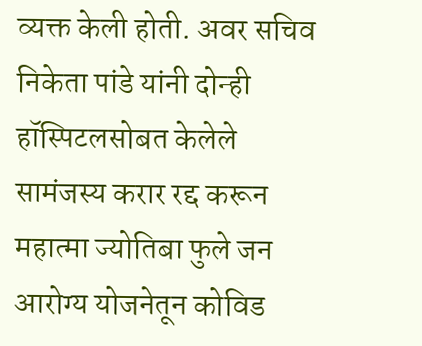व्यक्त केली होती. अवर सचिव निकेता पांडे यांनी दोन्ही हॉस्पिटलसोबत केलेले सामंजस्य करार रद्द करून महात्मा ज्योतिबा फुले जन आरोग्य योजनेतून कोविड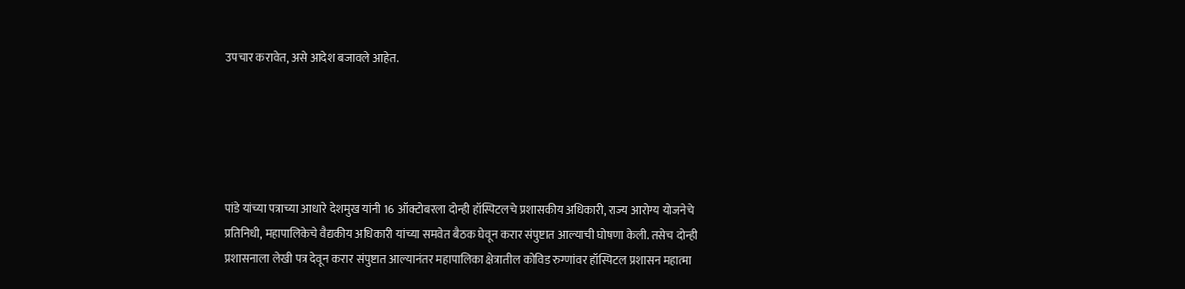उपचार करावेत, असे आदेश बजावले आहेत.





पांडे यांच्या पत्राच्या आधारे देशमुख यांनी 16 ऑक्टोबरला दोन्ही हॉस्पिटलचे प्रशासकीय अधिकारी, राज्य आरोग्य योजनेचे प्रतिनिधी, महापालिकेचे वैद्यकीय अधिकारी यांच्या समवेत बैठक घेवून करार संपुष्टात आल्याची घोषणा केली. तसेच दोन्ही प्रशासनाला लेखी पत्र देवून करार संपुष्टात आल्यानंतर महापालिका क्षेत्रातील कोविड रुग्णांवर हॉस्पिटल प्रशासन महात्मा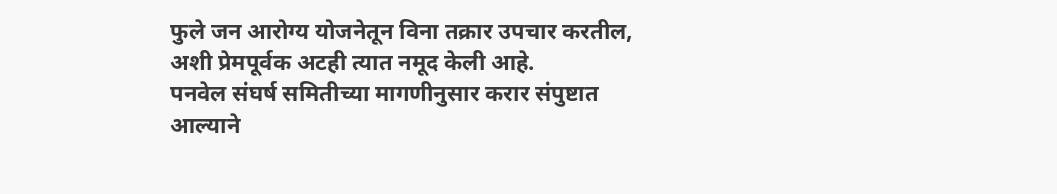फुले जन आरोग्य योजनेतून विना तक्रार उपचार करतील, अशी प्रेमपूर्वक अटही त्यात नमूद केली आहे.
पनवेल संघर्ष समितीच्या मागणीनुसार करार संपुष्टात आल्याने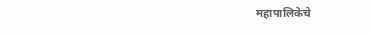महापालिकेचे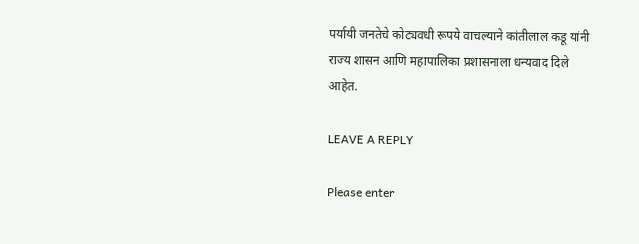पर्यायी जनतेचे कोट्यवधी रूपये वाचल्याने कांतीलाल कडू यांनी राज्य शासन आणि महापालिका प्रशासनाला धन्यवाद दिले आहेत.

LEAVE A REPLY

Please enter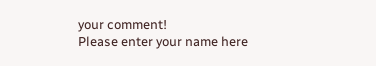your comment!
Please enter your name here